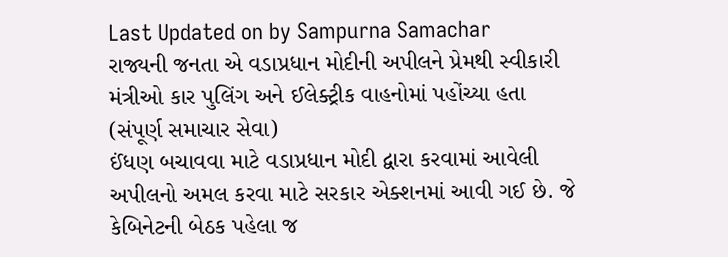Last Updated on by Sampurna Samachar
રાજ્યની જનતા એ વડાપ્રધાન મોદીની અપીલને પ્રેમથી સ્વીકારી
મંત્રીઓ કાર પુલિંગ અને ઈલેક્ટ્રીક વાહનોમાં પહોંચ્યા હતા
(સંપૂર્ણ સમાચાર સેવા)
ઈંધણ બચાવવા માટે વડાપ્રધાન મોદી દ્વારા કરવામાં આવેલી અપીલનો અમલ કરવા માટે સરકાર એક્શનમાં આવી ગઈ છે. જે કેબિનેટની બેઠક પહેલા જ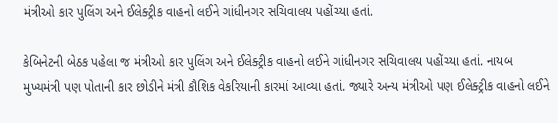મંત્રીઓ કાર પુલિંગ અને ઈલેક્ટ્રીક વાહનો લઈને ગાંધીનગર સચિવાલય પહોંચ્યા હતાં.

કેબિનેટની બેઠક પહેલા જ મંત્રીઓ કાર પુલિંગ અને ઈલેક્ટ્રીક વાહનો લઈને ગાંધીનગર સચિવાલય પહોંચ્યા હતાં. નાયબ મુખ્યમંત્રી પણ પોતાની કાર છોડીને મંત્રી કૌશિક વેકરિયાની કારમાં આવ્યા હતાં. જ્યારે અન્ય મંત્રીઓ પણ ઈલેક્ટ્રીક વાહનો લઈને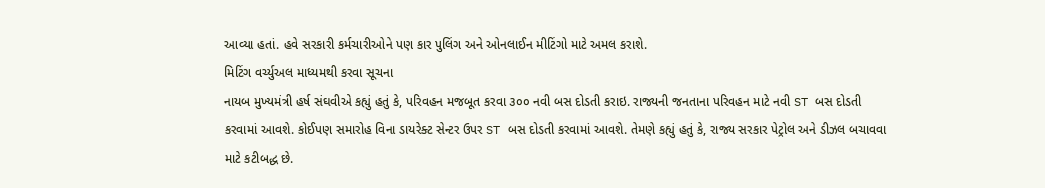આવ્યા હતાં. હવે સરકારી કર્મચારીઓને પણ કાર પુલિંગ અને ઓનલાઈન મીટિંગો માટે અમલ કરાશે.
મિટિંગ વર્ચ્યુઅલ માધ્યમથી કરવા સૂચના
નાયબ મુખ્યમંત્રી હર્ષ સંઘવીએ કહ્યું હતું કે, પરિવહન મજબૂત કરવા ૩૦૦ નવી બસ દોડતી કરાઇ. રાજ્યની જનતાના પરિવહન માટે નવી ST બસ દોડતી કરવામાં આવશે. કોઈપણ સમારોહ વિના ડાયરેક્ટ સેન્ટર ઉપર ST બસ દોડતી કરવામાં આવશે. તેમણે કહ્યું હતું કે, રાજ્ય સરકાર પેટ્રોલ અને ડીઝલ બચાવવા માટે કટીબદ્ધ છે.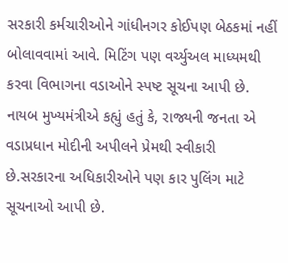સરકારી કર્મચારીઓને ગાંધીનગર કોઈપણ બેઠકમાં નહીં બોલાવવામાં આવે. મિટિંગ પણ વર્ચ્યુઅલ માધ્યમથી કરવા વિભાગના વડાઓને સ્પષ્ટ સૂચના આપી છે. નાયબ મુખ્યમંત્રીએ કહ્યું હતું કે, રાજ્યની જનતા એ વડાપ્રધાન મોદીની અપીલને પ્રેમથી સ્વીકારી છે.સરકારના અધિકારીઓને પણ કાર પુલિંગ માટે સૂચનાઓ આપી છે.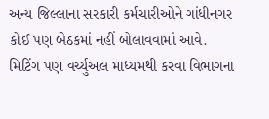અન્ય જિલ્લાના સરકારી કર્મચારીઓને ગાંધીનગર કોઈ પણ બેઠકમાં નહીં બોલાવવામાં આવે. મિટિંગ પણ વર્ચ્યુઅલ માધ્યમથી કરવા વિભાગના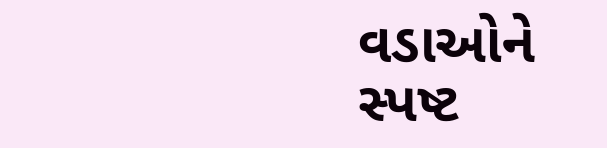વડાઓને સ્પષ્ટ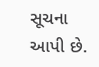સૂચના આપી છે.